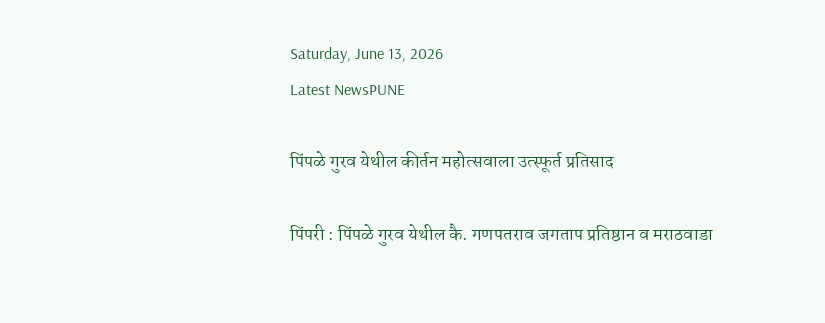Saturday, June 13, 2026
Latest NewsPUNE

पिंपळे गुरव येथील कीर्तन महोत्सवाला उत्स्फूर्त प्रतिसाद

पिंपरी : पिंपळे गुरव येथील कै. गणपतराव जगताप प्रतिष्ठान व मराठवाडा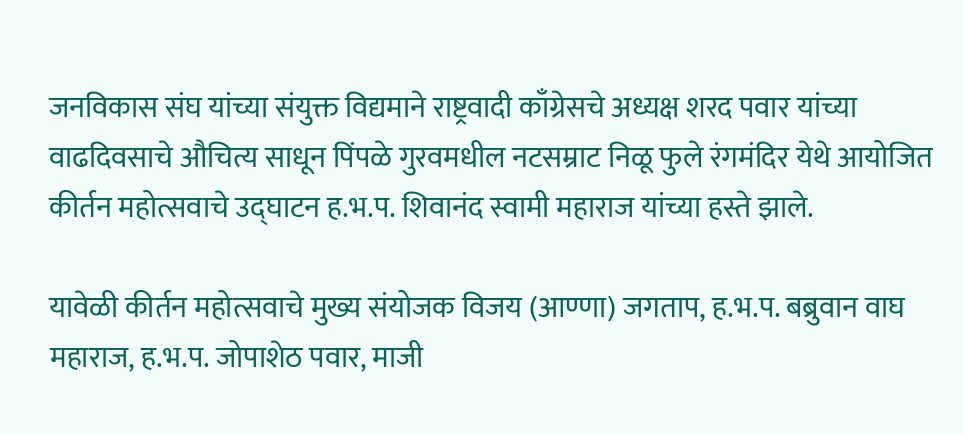जनविकास संघ यांच्या संयुक्त विद्यमाने राष्ट्रवादी काँग्रेसचे अध्यक्ष शरद पवार यांच्या वाढदिवसाचे औचित्य साधून पिंपळे गुरवमधील नटसम्राट निळू फुले रंगमंदिर येथे आयोजित कीर्तन महोत्सवाचे उद्घाटन ह.भ.प. शिवानंद स्वामी महाराज यांच्या हस्ते झाले.

यावेळी कीर्तन महोत्सवाचे मुख्य संयोजक विजय (आण्णा) जगताप, ह.भ.प. बब्रुवान वाघ महाराज, ह.भ.प. जोपाशेठ पवार, माजी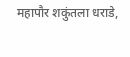महापौर शकुंतला धराडे,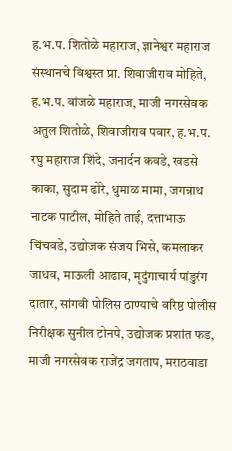ह.भ.प. शितोळे महाराज, ज्ञानेश्वर महाराज संस्थानचे विश्वस्त प्रा. शिवाजीराव मोहिते, ह.भ.प. वांजळे महाराज, माजी नगरसेवक अतुल शितोळे, शिवाजीराव पवार, ह.भ.प. रघु महाराज शिंदे, जनार्दन कवडे, खडसे काका, सुदाम ढोरे, धुमाळ मामा, जगन्नाथ नाटक पाटील, मोहिते ताई, दत्ताभाऊ चिंचवडे, उद्योजक संजय भिसे, कमलाकर जाधव, माऊली आढाव, मृदुंगाचार्य पांडुरंग दातार, सांगवी पोलिस ठाण्याचे वरिष्ठ पोलीस निरीक्षक सुनील टोनपे, उद्योजक प्रशांत फड, माजी नगरसेवक राजेंद्र जगताप, मराठवाडा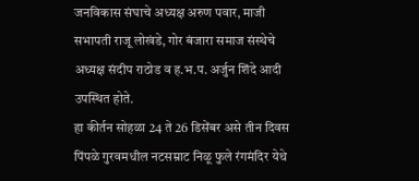जनविकास संघाचे अध्यक्ष अरुण पवार, माजी सभापती राजू लोखंडे, गोर बंजारा समाज संस्थेचे अध्यक्ष संदीप राठोड व ह.भ.प. अर्जुन शिंदे आदी उपस्थित होते.
हा कीर्तन सोहळा 24 ते 26 डिसेंबर असे तीन दिवस पिंपळे गुरवमधील नटसम्राट निळू फुले रंगमंदिर येथे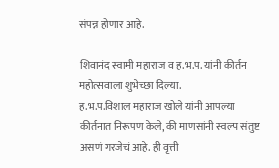संपन्न होणार आहे.

शिवानंद स्वामी महाराज व ह.भ.प. यांनी कीर्तन महोत्सवाला शुभेच्छा दिल्या.
ह.भ.प.विशाल महाराज खोले यांनी आपल्या कीर्तनात निरूपण केले, की माणसांनी स्वल्प संतुष्ट असणं गरजेचं आहे. ही वृत्ती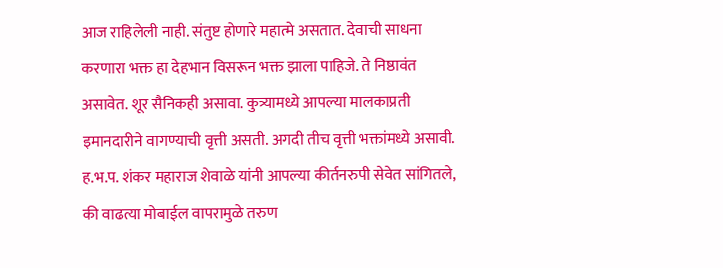आज राहिलेली नाही. संतुष्ट होणारे महात्मे असतात. देवाची साधना करणारा भक्त हा देहभान विसरून भक्त झाला पाहिजे. ते निष्ठावंत असावेत. शूर सैनिकही असावा. कुत्र्यामध्ये आपल्या मालकाप्रती इमानदारीने वागण्याची वृत्ती असती. अगदी तीच वृत्ती भक्तांमध्ये असावी.
ह.भ.प. शंकर महाराज शेवाळे यांनी आपल्या कीर्तनरुपी सेवेत सांगितले, की वाढत्या मोबाईल वापरामुळे तरुण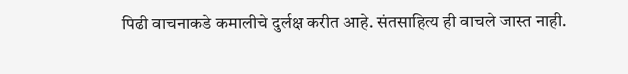पिढी वाचनाकडे कमालीचे दुर्लक्ष करीत आहे. संतसाहित्य ही वाचले जास्त नाही.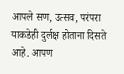आपले सण, उत्सव, परंपरा याकडेही दुर्लक्ष होताना दिसते आहे. आपण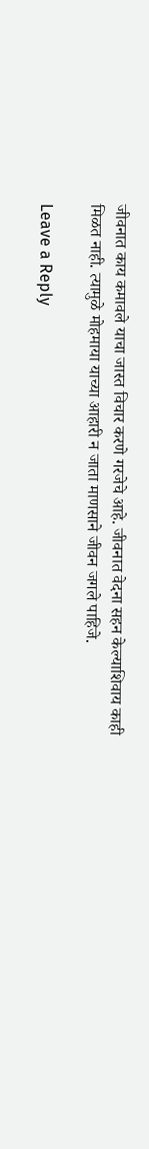जीवनात काय कमावले याचा जास्त विचार करणे गरजेचे आहे. जीवनात वेदना सहन केल्याशिवाय काही मिळत नाही. त्यामुळे मोहमाया याच्या आहारी न जाता माणसाने जीवन जगले पाहिजे.

Leave a Reply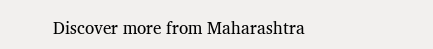Discover more from Maharashtra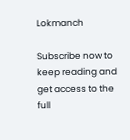Lokmanch

Subscribe now to keep reading and get access to the full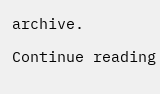archive.

Continue reading